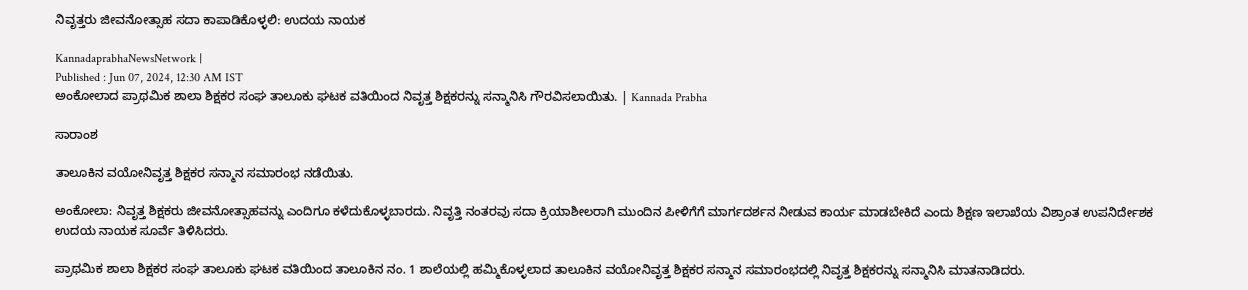ನಿವೃತ್ತರು ಜೀವನೋತ್ಸಾಹ ಸದಾ ಕಾಪಾಡಿಕೊಳ್ಳಲಿ: ಉದಯ ನಾಯಕ

KannadaprabhaNewsNetwork |
Published : Jun 07, 2024, 12:30 AM IST
ಅಂಕೋಲಾದ ಪ್ರಾಥಮಿಕ ಶಾಲಾ ಶಿಕ್ಷಕರ ಸಂಘ ತಾಲೂಕು ಘಟಕ ವತಿಯಿಂದ ನಿವೃತ್ತ ಶಿಕ್ಷಕರನ್ನು ಸನ್ಮಾನಿಸಿ ಗೌರವಿಸಲಾಯಿತು. | Kannada Prabha

ಸಾರಾಂಶ

ತಾಲೂಕಿನ ವಯೋನಿವೃತ್ತ ಶಿಕ್ಷಕರ ಸನ್ಮಾನ ಸಮಾರಂಭ ನಡೆಯಿತು.

ಅಂಕೋಲಾ: ನಿವೃತ್ತ ಶಿಕ್ಷಕರು ಜೀವನೋತ್ಸಾಹವನ್ನು ಎಂದಿಗೂ ಕಳೆದುಕೊಳ್ಳಬಾರದು. ನಿವೃತ್ತಿ ನಂತರವು ಸದಾ ಕ್ರಿಯಾಶೀಲರಾಗಿ ಮುಂದಿನ ಪೀಳಿಗೆಗೆ ಮಾರ್ಗದರ್ಶನ ನೀಡುವ ಕಾರ್ಯ ಮಾಡಬೇಕಿದೆ ಎಂದು ಶಿಕ್ಷಣ ಇಲಾಖೆಯ ವಿಶ್ರಾಂತ ಉಪನಿರ್ದೇಶಕ ಉದಯ ನಾಯಕ ಸೂರ್ವೆ ತಿಳಿಸಿದರು.

ಪ್ರಾಥಮಿಕ ಶಾಲಾ ಶಿಕ್ಷಕರ ಸಂಘ ತಾಲೂಕು ಘಟಕ ವತಿಯಿಂದ ತಾಲೂಕಿನ ನಂ. 1 ಶಾಲೆಯಲ್ಲಿ ಹಮ್ಮಿಕೊಳ್ಳಲಾದ ತಾಲೂಕಿನ ವಯೋನಿವೃತ್ತ ಶಿಕ್ಷಕರ ಸನ್ಮಾನ ಸಮಾರಂಭದಲ್ಲಿ ನಿವೃತ್ತ ಶಿಕ್ಷಕರನ್ನು ಸನ್ಮಾನಿಸಿ ಮಾತನಾಡಿದರು.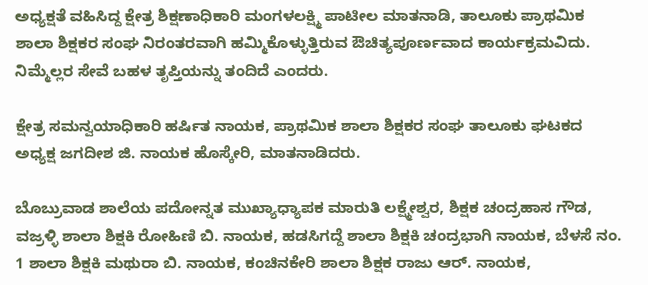ಅಧ್ಯಕ್ಷತೆ ವಹಿಸಿದ್ದ ಕ್ಷೇತ್ರ ಶಿಕ್ಷಣಾಧಿಕಾರಿ ಮಂಗಳಲಕ್ಷ್ಮಿ ಪಾಟೀಲ ಮಾತನಾಡಿ, ತಾಲೂಕು ಪ್ರಾಥಮಿಕ ಶಾಲಾ ಶಿಕ್ಷಕರ ಸಂಘ ನಿರಂತರವಾಗಿ ಹಮ್ಮಿಕೊಳ್ಳುತ್ತಿರುವ ಔಚಿತ್ಯಪೂರ್ಣವಾದ ಕಾರ್ಯಕ್ರಮವಿದು. ನಿಮ್ಮೆಲ್ಲರ ಸೇವೆ ಬಹಳ ತೃಪ್ತಿಯನ್ನು ತಂದಿದೆ ಎಂದರು.

ಕ್ಷೇತ್ರ ಸಮನ್ವಯಾಧಿಕಾರಿ ಹರ್ಷಿತ ನಾಯಕ, ಪ್ರಾಥಮಿಕ ಶಾಲಾ ಶಿಕ್ಷಕರ ಸಂಘ ತಾಲೂಕು ಘಟಕದ ಅಧ್ಯಕ್ಷ ಜಗದೀಶ ಜಿ. ನಾಯಕ ಹೊಸ್ಕೇರಿ, ಮಾತನಾಡಿದರು.

ಬೊಬ್ರುವಾಡ ಶಾಲೆಯ ಪದೋನ್ನತ ಮುಖ್ಯಾಧ್ಯಾಪಕ ಮಾರುತಿ ಲಕ್ಷ್ಮೇಶ್ವರ, ಶಿಕ್ಷಕ ಚಂದ್ರಹಾಸ ಗೌಡ, ವಜ್ರಳ್ಳಿ ಶಾಲಾ ಶಿಕ್ಷಕಿ ರೋಹಿಣಿ ಬಿ. ನಾಯಕ, ಹಡಸಿಗದ್ದೆ ಶಾಲಾ ಶಿಕ್ಷಕಿ ಚಂದ್ರಭಾಗಿ ನಾಯಕ, ಬೆಳಸೆ ನಂ. 1 ಶಾಲಾ ಶಿಕ್ಷಕಿ ಮಥುರಾ ಬಿ. ನಾಯಕ, ಕಂಚಿನಕೇರಿ ಶಾಲಾ ಶಿಕ್ಷಕ ರಾಜು ಆರ್. ನಾಯಕ,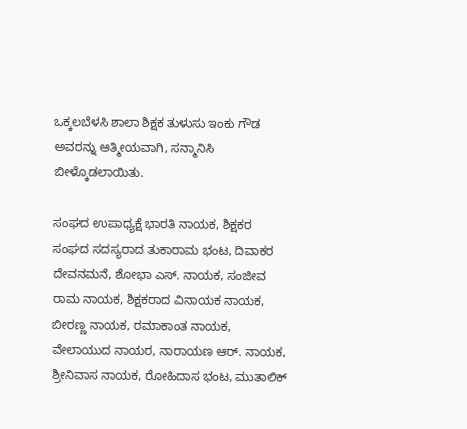ಒಕ್ಕಲಬೆಳಸಿ ಶಾಲಾ ಶಿಕ್ಷಕ ತುಳುಸು ಇಂಕು ಗೌಡ ಅವರನ್ನು ಆತ್ಮೀಯವಾಗಿ, ಸನ್ಮಾನಿಸಿ ಬೀಳ್ಕೊಡಲಾಯಿತು.

ಸಂಘದ ಉಪಾಧ್ಯಕ್ಷೆ ಭಾರತಿ ನಾಯಕ, ಶಿಕ್ಷಕರ ಸಂಘದ ಸದಸ್ಯರಾದ ತುಕಾರಾಮ ಭಂಟ, ದಿವಾಕರ ದೇವನಮನೆ, ಶೋಭಾ ಎಸ್. ನಾಯಕ, ಸಂಜೀವ ರಾಮ ನಾಯಕ, ಶಿಕ್ಷಕರಾದ ವಿನಾಯಕ ನಾಯಕ, ಬೀರಣ್ಣ ನಾಯಕ, ರಮಾಕಾಂತ ನಾಯಕ, ವೇಲಾಯುದ ನಾಯರ, ನಾರಾಯಣ ಆರ್. ನಾಯಕ, ಶ್ರೀನಿವಾಸ ನಾಯಕ, ರೋಹಿದಾಸ ಭಂಟ, ಮುತಾಲಿಕ್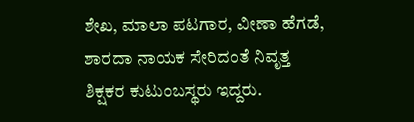ಶೇಖ, ಮಾಲಾ ಪಟಗಾರ, ವೀಣಾ ಹೆಗಡೆ, ಶಾರದಾ ನಾಯಕ ಸೇರಿದಂತೆ ನಿವೃತ್ತ ಶಿಕ್ಷಕರ ಕುಟುಂಬಸ್ಥರು ಇದ್ದರು.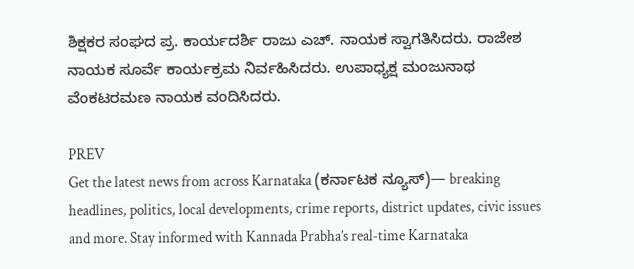ಶಿಕ್ಷಕರ ಸಂಘದ ಪ್ರ. ಕಾರ್ಯದರ್ಶಿ ರಾಜು ಎಚ್. ನಾಯಕ ಸ್ವಾಗತಿಸಿದರು. ರಾಜೇಶ ನಾಯಕ ಸೂರ್ವೆ ಕಾರ್ಯಕ್ರಮ ನಿರ್ವಹಿಸಿದರು. ಉಪಾಧ್ಯಕ್ಷ ಮಂಜುನಾಥ ವೆಂಕಟರಮಣ ನಾಯಕ ವಂದಿಸಿದರು.

PREV
Get the latest news from across Karnataka (ಕರ್ನಾಟಕ ನ್ಯೂಸ್)— breaking headlines, politics, local developments, crime reports, district updates, civic issues and more. Stay informed with Kannada Prabha’s real‑time Karnataka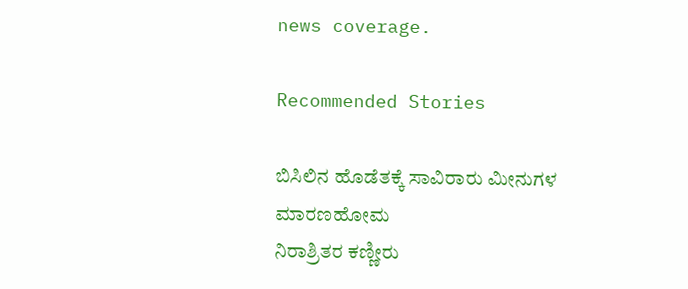news coverage.

Recommended Stories

ಬಿಸಿಲಿನ ಹೊಡೆತಕ್ಕೆ ಸಾವಿರಾರು ಮೀನುಗಳ ಮಾರಣಹೋಮ
ನಿರಾಶ್ರಿತರ ಕಣ್ಣೀರು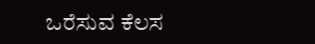ಒರೆಸುವ ಕೆಲಸ